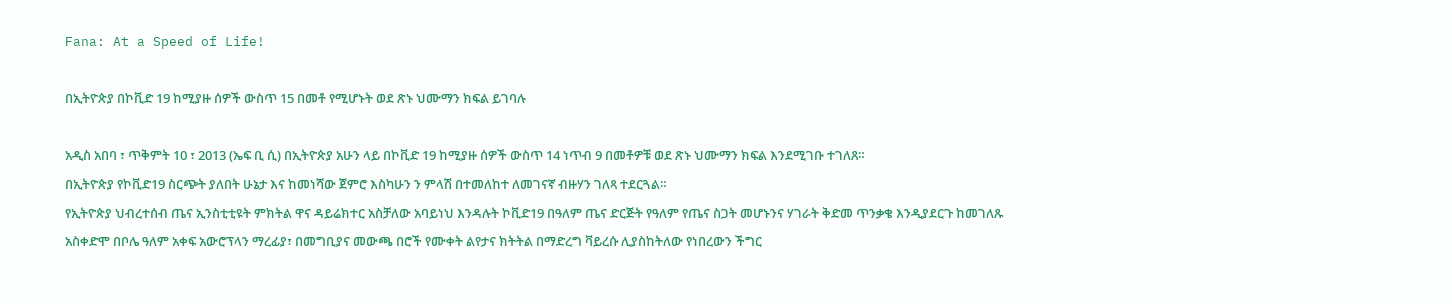Fana: At a Speed of Life!

በኢትዮጵያ በኮቪድ 19 ከሚያዙ ሰዎች ውስጥ 15 በመቶ የሚሆኑት ወደ ጽኑ ህሙማን ክፍል ይገባሉ

አዲስ አበባ ፣ ጥቅምት 10 ፣ 2013 (ኤፍ ቢ ሲ) በኢትዮጵያ አሁን ላይ በኮቪድ 19 ከሚያዙ ሰዎች ውስጥ 14 ነጥብ 9 በመቶዎቹ ወደ ጽኑ ህሙማን ክፍል እንደሚገቡ ተገለጸ።
በኢትዮጵያ የኮቪድ19 ስርጭት ያለበት ሁኔታ እና ከመነሻው ጀምሮ እስካሁን ን ምላሽ በተመለከተ ለመገናኛ ብዙሃን ገለጻ ተደርጓል።
የኢትዮጵያ ህብረተሰብ ጤና ኢንስቲቲዩት ምክትል ዋና ዳይሬክተር አስቻለው አባይነህ እንዳሉት ኮቪድ19 በዓለም ጤና ድርጅት የዓለም የጤና ስጋት መሆኑንና ሃገራት ቅድመ ጥንቃቄ እንዲያደርጉ ከመገለጹ አስቀድሞ በቦሌ ዓለም አቀፍ አውሮፕላን ማረፊያ፣ በመግቢያና መውጫ በሮች የሙቀት ልየታና ክትትል በማድረግ ቫይረሱ ሊያስከትለው የነበረውን ችግር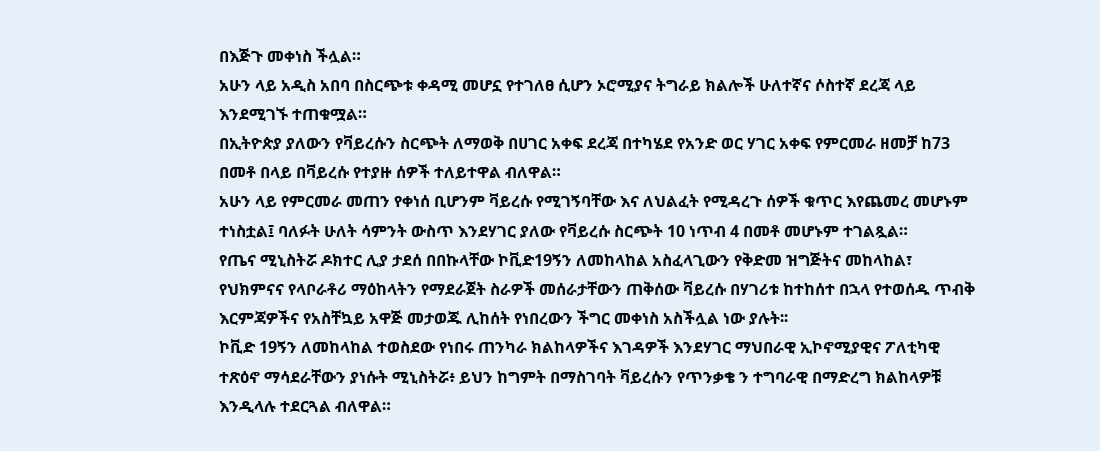በእጅጉ መቀነስ ችሏል።
አሁን ላይ አዲስ አበባ በስርጭቱ ቀዳሚ መሆኗ የተገለፀ ሲሆን ኦሮሚያና ትግራይ ክልሎች ሁለተኛና ሶስተኛ ደረጃ ላይ እንደሚገኙ ተጠቁሟል።
በኢትዮጵያ ያለውን የቫይረሱን ስርጭት ለማወቅ በሀገር አቀፍ ደረጃ በተካሄደ የአንድ ወር ሃገር አቀፍ የምርመራ ዘመቻ ከ73 በመቶ በላይ በቫይረሱ የተያዙ ሰዎች ተለይተዋል ብለዋል።
አሁን ላይ የምርመራ መጠን የቀነሰ ቢሆንም ቫይረሱ የሚገኝባቸው እና ለህልፈት የሚዳረጉ ሰዎች ቁጥር እየጨመረ መሆኑም ተነስቷል፤ ባለፉት ሁለት ሳምንት ውስጥ እንደሃገር ያለው የቫይረሱ ስርጭት 10 ነጥብ 4 በመቶ መሆኑም ተገልጿል።
የጤና ሚኒስትሯ ዶክተር ሊያ ታደሰ በበኩላቸው ኮቪድ19ኝን ለመከላከል አስፈላጊውን የቅድመ ዝግጅትና መከላከል፣ የህክምናና የላቦራቶሪ ማዕከላትን የማደራጀት ስራዎች መሰራታቸውን ጠቅሰው ቫይረሱ በሃገሪቱ ከተከሰተ በኋላ የተወሰዱ ጥብቅ እርምጃዎችና የአስቸኳይ አዋጅ መታወጁ ሊከሰት የነበረውን ችግር መቀነስ አስችሏል ነው ያሉት፡፡
ኮቪድ 19ኝን ለመከላከል ተወስደው የነበሩ ጠንካራ ክልከላዎችና እገዳዎች እንደሃገር ማህበራዊ ኢኮኖሚያዊና ፖለቲካዊ ተጽዕኖ ማሳደራቸውን ያነሱት ሚኒስትሯ፥ ይህን ከግምት በማስገባት ቫይረሱን የጥንቃቄ ን ተግባራዊ በማድረግ ክልከላዎቹ እንዲላሉ ተደርጓል ብለዋል።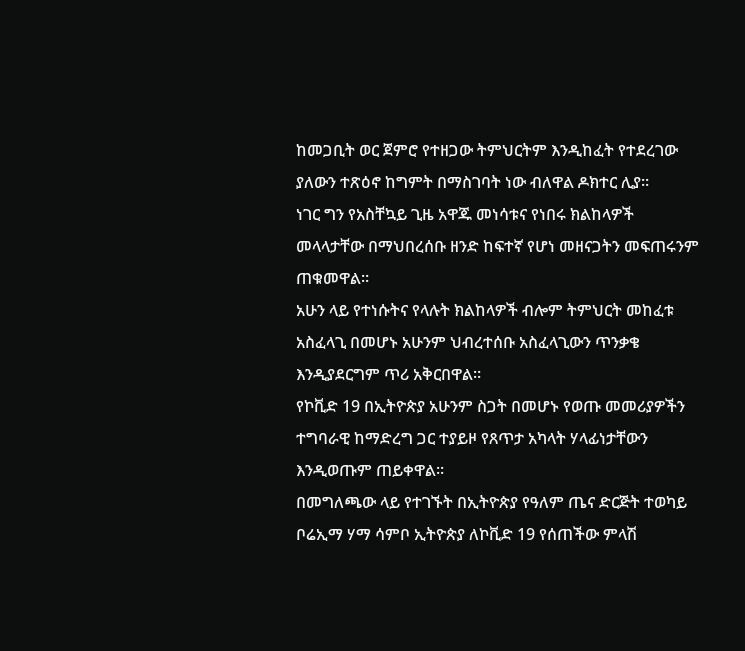ከመጋቢት ወር ጀምሮ የተዘጋው ትምህርትም እንዲከፈት የተደረገው ያለውን ተጽዕኖ ከግምት በማስገባት ነው ብለዋል ዶክተር ሊያ።
ነገር ግን የአስቸኳይ ጊዜ አዋጁ መነሳቱና የነበሩ ክልከላዎች መላላታቸው በማህበረሰቡ ዘንድ ከፍተኛ የሆነ መዘናጋትን መፍጠሩንም ጠቁመዋል።
አሁን ላይ የተነሱትና የላሉት ክልከላዎች ብሎም ትምህርት መከፈቱ አስፈላጊ በመሆኑ አሁንም ህብረተሰቡ አስፈላጊውን ጥንቃቄ እንዲያደርግም ጥሪ አቅርበዋል።
የኮቪድ 19 በኢትዮጵያ አሁንም ስጋት በመሆኑ የወጡ መመሪያዎችን ተግባራዊ ከማድረግ ጋር ተያይዞ የጸጥታ አካላት ሃላፊነታቸውን እንዲወጡም ጠይቀዋል።
በመግለጫው ላይ የተገኙት በኢትዮጵያ የዓለም ጤና ድርጅት ተወካይ ቦሬኢማ ሃማ ሳምቦ ኢትዮጵያ ለኮቪድ 19 የሰጠችው ምላሽ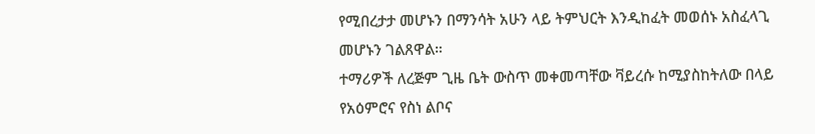የሚበረታታ መሆኑን በማንሳት አሁን ላይ ትምህርት እንዲከፈት መወሰኑ አስፈላጊ መሆኑን ገልጸዋል።
ተማሪዎች ለረጅም ጊዜ ቤት ውስጥ መቀመጣቸው ቫይረሱ ከሚያስከትለው በላይ የአዕምሮና የስነ ልቦና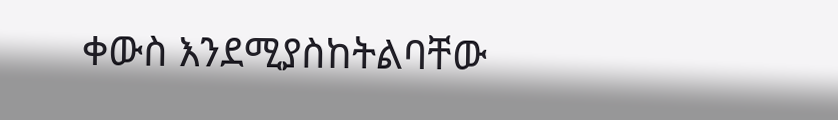ቀውስ እንደሚያስከትልባቸው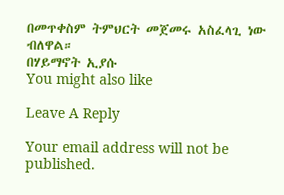በመጥቀስም ትምህርት መጀመሩ አስፈላጊ ነው ብለዋል።
በሃይማኖት ኢያሱ
You might also like

Leave A Reply

Your email address will not be published.